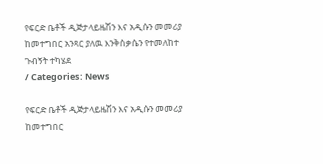የፍርድ ቤቶች ዲጅታላይዜሽን እና አዲሱን መመሪያ ከመተግበር አንጻር ያለዉ እንቅስቃሴን የተመለከተ ጉብኝት ተካሄደ
/ Categories: News

የፍርድ ቤቶች ዲጅታላይዜሽን እና አዲሱን መመሪያ ከመተግበር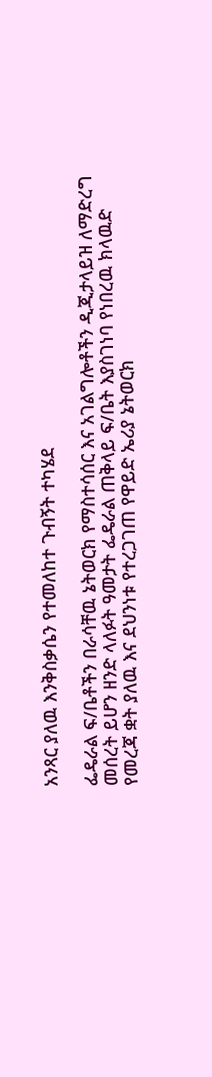አንጻር ያለዉ እንቅስቃሴን የተመለከተ ጉብኝት ተካሄደ

ፌዴራል ፍ/ቤቶችን በራሳቸዉ ኔትወርክ የማስተሳሰር እና አገልግሎቶችን ዲጂታላይዝ ለማድረግ መሰረት ይሆን ዘንድ ላለፉት ዓመታት ፌዴራል ጠቅላይ ፍ/ቤት እያስገነባ የነበረዉ ክላዉድ የመረጃ ቋት ያለዉ እና ደህንነቱ የተረጋገጠ የዋይድ ኤሪያ ኔትወርክ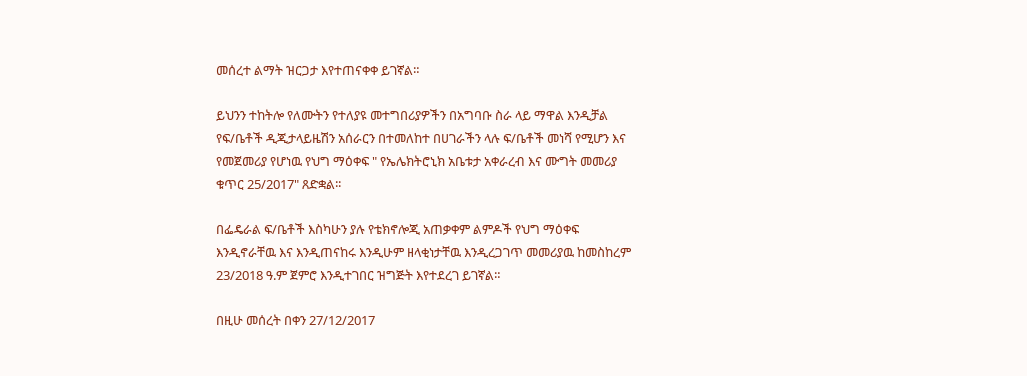መሰረተ ልማት ዝርጋታ እየተጠናቀቀ ይገኛል።

ይህንን ተከትሎ የለሙትን የተለያዩ መተግበሪያዎችን በአግባቡ ስራ ላይ ማዋል እንዲቻል የፍ/ቤቶች ዲጂታላይዜሽን አሰራርን በተመለከተ በሀገራችን ላሉ ፍ/ቤቶች መነሻ የሚሆን እና የመጀመሪያ የሆነዉ የህግ ማዕቀፍ " የኤሌክትሮኒክ አቤቱታ አቀራረብ እና ሙግት መመሪያ ቁጥር 25/2017" ጸድቋል፡፡

በፌዴራል ፍ/ቤቶች እስካሁን ያሉ የቴክኖሎጂ አጠቃቀም ልምዶች የህግ ማዕቀፍ እንዲኖራቸዉ እና እንዲጠናከሩ እንዲሁም ዘላቂነታቸዉ እንዲረጋገጥ መመሪያዉ ከመስከረም 23/2018 ዓ.ም ጀምሮ እንዲተገበር ዝግጅት እየተደረገ ይገኛል።

በዚሁ መሰረት በቀን 27/12/2017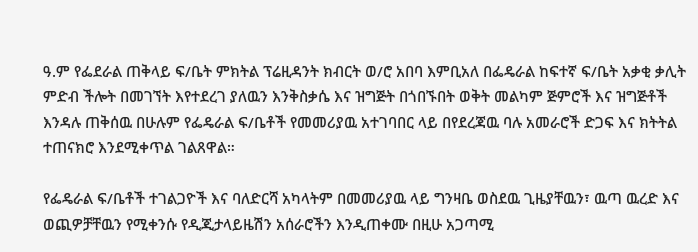ዓ.ም የፌደራል ጠቅላይ ፍ/ቤት ምክትል ፕሬዚዳንት ክብርት ወ/ሮ አበባ እምቢአለ በፌዴራል ከፍተኛ ፍ/ቤት አቃቂ ቃሊት ምድብ ችሎት በመገኘት እየተደረገ ያለዉን እንቅስቃሴ እና ዝግጅት በጎበኙበት ወቅት መልካም ጅምሮች እና ዝግጅቶች እንዳሉ ጠቅሰዉ በሁሉም የፌዴራል ፍ/ቤቶች የመመሪያዉ አተገባበር ላይ በየደረጃዉ ባሉ አመራሮች ድጋፍ እና ክትትል ተጠናክሮ እንደሚቀጥል ገልጸዋል።

የፌዴራል ፍ/ቤቶች ተገልጋዮች እና ባለድርሻ አካላትም በመመሪያዉ ላይ ግንዛቤ ወስደዉ ጊዜያቸዉን፣ ዉጣ ዉረድ እና ወጪዎቻቸዉን የሚቀንሱ የዲጂታላይዜሽን አሰራሮችን እንዲጠቀሙ በዚሁ አጋጣሚ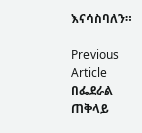እናሳስባለን።

Previous Article በፌደራል ጠቅላይ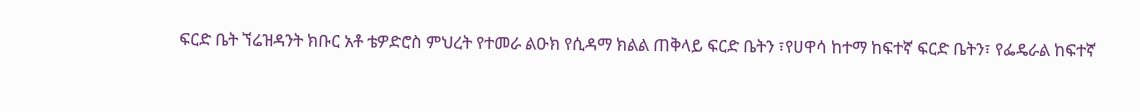ፍርድ ቤት ኘሬዝዳንት ክቡር አቶ ቴዎድሮስ ምህረት የተመራ ልዑክ የሲዳማ ክልል ጠቅላይ ፍርድ ቤትን ፣የሀዋሳ ከተማ ከፍተኛ ፍርድ ቤትን፣ የፌዴራል ከፍተኛ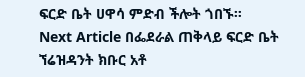ፍርድ ቤት ሀዋሳ ምድብ ችሎት ጎበኙ።
Next Article በፌደራል ጠቅላይ ፍርድ ቤት ኘሬዝዳንት ክቡር አቶ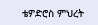ቴዎድሮስ ምህረት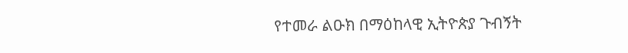የተመራ ልዑክ በማዕከላዊ ኢትዮጵያ ጉብኝት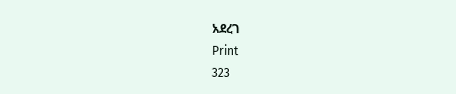አደረገ
Print
323